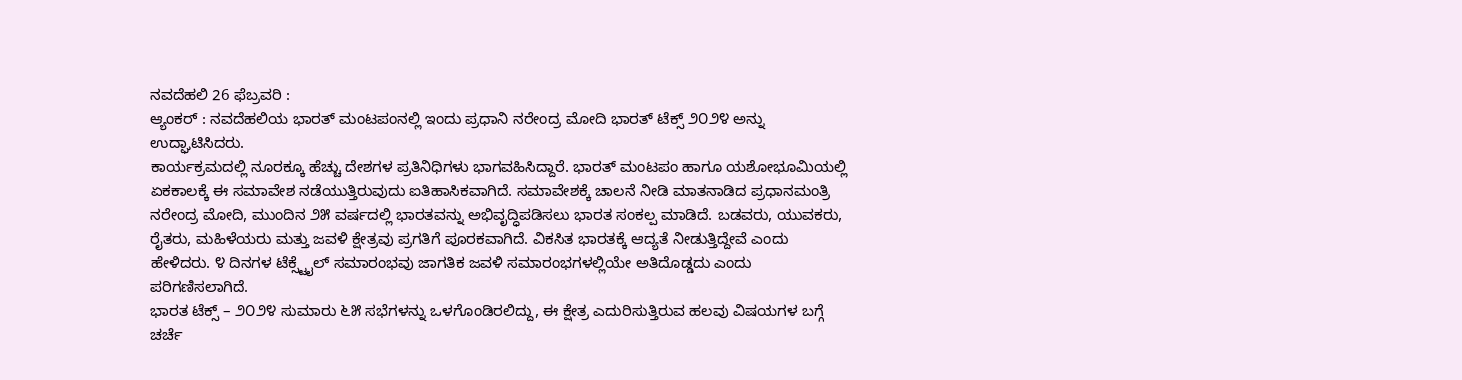ನವದೆಹಲಿ 26 ಫೆಬ್ರವರಿ :
ಆ್ಯಂಕರ್ : ನವದೆಹಲಿಯ ಭಾರತ್ ಮಂಟಪಂನಲ್ಲಿ ಇಂದು ಪ್ರಧಾನಿ ನರೇಂದ್ರ ಮೋದಿ ಭಾರತ್ ಟೆಕ್ಸ್ ೨೦೨೪ ಅನ್ನು ಉದ್ಘಾಟಿಸಿದರು.
ಕಾರ್ಯಕ್ರಮದಲ್ಲಿ ನೂರಕ್ಕೂ ಹೆಚ್ಚು ದೇಶಗಳ ಪ್ರತಿನಿಧಿಗಳು ಭಾಗವಹಿಸಿದ್ದಾರೆ. ಭಾರತ್ ಮಂಟಪಂ ಹಾಗೂ ಯಶೋಭೂಮಿಯಲ್ಲಿ ಏಕಕಾಲಕ್ಕೆ ಈ ಸಮಾವೇಶ ನಡೆಯುತ್ತಿರುವುದು ಐತಿಹಾಸಿಕವಾಗಿದೆ. ಸಮಾವೇಶಕ್ಕೆ ಚಾಲನೆ ನೀಡಿ ಮಾತನಾಡಿದ ಪ್ರಧಾನಮಂತ್ರಿ ನರೇಂದ್ರ ಮೋದಿ, ಮುಂದಿನ ೨೫ ವರ್ಷದಲ್ಲಿ ಭಾರತವನ್ನು ಅಭಿವೃದ್ಧಿಪಡಿಸಲು ಭಾರತ ಸಂಕಲ್ಪ ಮಾಡಿದೆ. ಬಡವರು, ಯುವಕರು, ರೈತರು, ಮಹಿಳೆಯರು ಮತ್ತು ಜವಳಿ ಕ್ಷೇತ್ರವು ಪ್ರಗತಿಗೆ ಪೂರಕವಾಗಿದೆ. ವಿಕಸಿತ ಭಾರತಕ್ಕೆ ಆದ್ಯತೆ ನೀಡುತ್ತಿದ್ದೇವೆ ಎಂದು ಹೇಳಿದರು. ೪ ದಿನಗಳ ಟೆಕ್ಸ್ಟೈಲ್ ಸಮಾರಂಭವು ಜಾಗತಿಕ ಜವಳಿ ಸಮಾರಂಭಗಳಲ್ಲಿಯೇ ಅತಿದೊಡ್ಡದು ಎಂದು ಪರಿಗಣಿಸಲಾಗಿದೆ.
ಭಾರತ ಟೆಕ್ಸ್ – ೨೦೨೪ ಸುಮಾರು ೬೫ ಸಭೆಗಳನ್ನು ಒಳಗೊಂಡಿರಲಿದ್ದು, ಈ ಕ್ಷೇತ್ರ ಎದುರಿಸುತ್ತಿರುವ ಹಲವು ವಿಷಯಗಳ ಬಗ್ಗೆ ಚರ್ಚೆ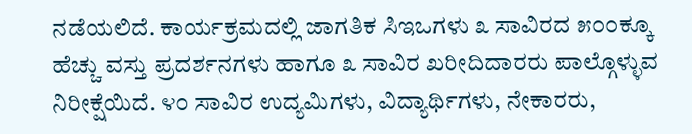ನಡೆಯಲಿದೆ. ಕಾರ್ಯಕ್ರಮದಲ್ಲಿ ಜಾಗತಿಕ ಸಿಇಒಗಳು ೩ ಸಾವಿರದ ೫೦೦ಕ್ಕೂ ಹೆಚ್ಚು ವಸ್ತು ಪ್ರದರ್ಶನಗಳು ಹಾಗೂ ೩ ಸಾವಿರ ಖರೀದಿದಾರರು ಪಾಲ್ಗೊಳ್ಳುವ ನಿರೀಕ್ಷೆಯಿದೆ. ೪೦ ಸಾವಿರ ಉದ್ಯಮಿಗಳು, ವಿದ್ಯಾರ್ಥಿಗಳು, ನೇಕಾರರು,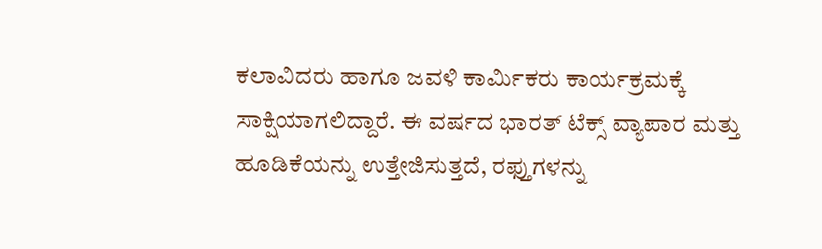ಕಲಾವಿದರು ಹಾಗೂ ಜವಳಿ ಕಾರ್ಮಿಕರು ಕಾರ್ಯಕ್ರಮಕ್ಕೆ ಸಾಕ್ಷಿಯಾಗಲಿದ್ದಾರೆ. ಈ ವರ್ಷದ ಭಾರತ್ ಟೆಕ್ಸ್ ವ್ಯಾಪಾರ ಮತ್ತು ಹೂಡಿಕೆಯನ್ನು ಉತ್ತೇಜಿಸುತ್ತದೆ, ರಫ್ತುಗಳನ್ನು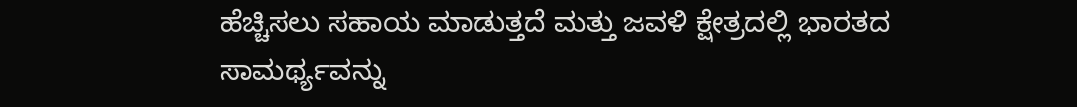ಹೆಚ್ಚಿಸಲು ಸಹಾಯ ಮಾಡುತ್ತದೆ ಮತ್ತು ಜವಳಿ ಕ್ಷೇತ್ರದಲ್ಲಿ ಭಾರತದ ಸಾಮರ್ಥ್ಯವನ್ನು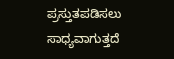ಪ್ರಸ್ತುತಪಡಿಸಲು ಸಾಧ್ಯವಾಗುತ್ತದೆ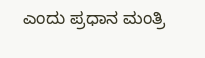ಎಂದು ಪ್ರಧಾನ ಮಂತ್ರಿ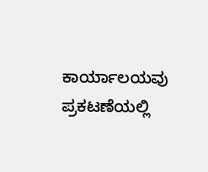ಕಾರ್ಯಾಲಯವು ಪ್ರಕಟಣೆಯಲ್ಲಿ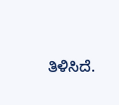ತಿಳಿಸಿದೆ.